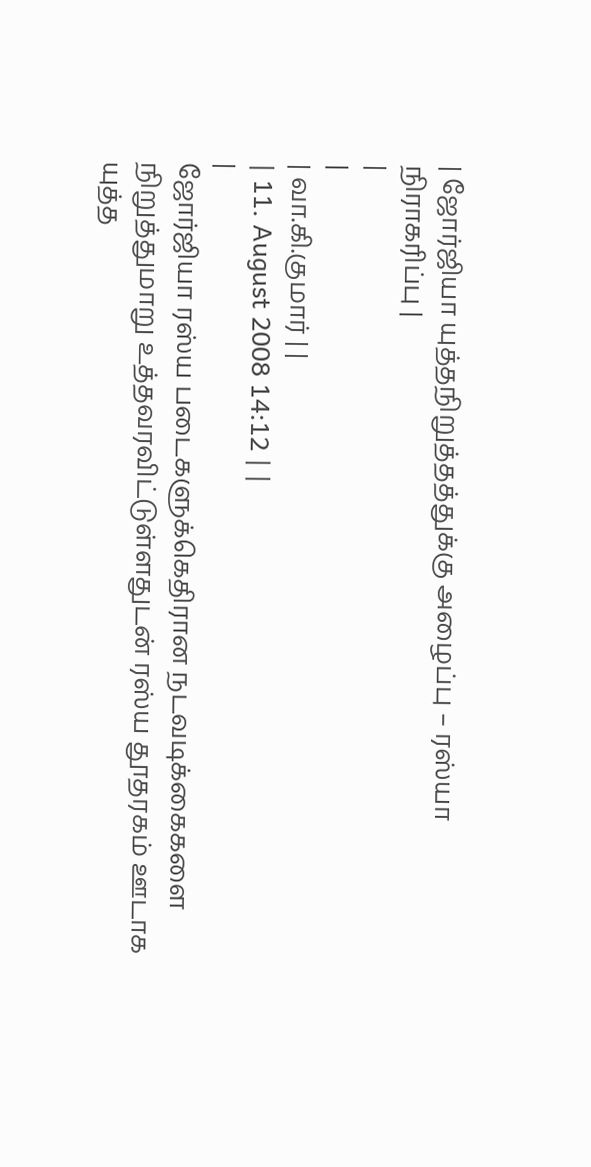| ஜோர்ஜியா யுத்தநிறுத்தத்துக்கு அழைப்பு – ரஸ்யா நிராகரிப்பு |
|
|
| வா.கி.குமார் | |
| 11. August 2008 14:12 | |
|
ஜோர்ஜியா ரஸ்ய படைகளுக்கெதிரான நடவடிக்கைகளை நிறுத்துமாறு உத்தவரவிட்டுள்ளதுடன் ரஸ்ய தூதரகம் ஊடாக யுத்த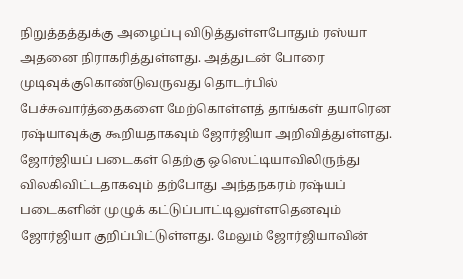நிறுத்தத்துக்கு அழைப்பு விடுத்துள்ளபோதும் ரஸ்யா அதனை நிராகரித்துள்ளது. அத்துடன் போரை முடிவுக்குகொண்டுவருவது தொடர்பில் பேச்சுவார்த்தைகளை மேற்கொள்ளத் தாங்கள் தயாரென ரஷ்யாவுக்கு கூறியதாகவும் ஜோர்ஜியா அறிவித்துள்ளது. ஜோர்ஜியப் படைகள் தெற்கு ஒஸெட்டியாவிலிருந்து விலகிவிட்டதாகவும் தற்போது அந்தநகரம் ரஷ்யப் படைகளின் முழுக் கட்டுப்பாட்டிலுள்ளதெனவும் ஜோர்ஜியா குறிப்பிட்டுள்ளது. மேலும் ஜோர்ஜியாவின்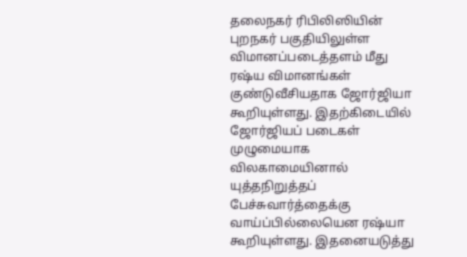தலைநகர் ரிபிலிஸியின் புறநகர் பகுதியிலுள்ள விமானப்படைத்தளம் மீது ரஷ்ய விமானங்கள் குண்டுவீசியதாக ஜோர்ஜியா கூறியுள்ளது. இதற்கிடையில் ஜோர்ஜியப் படைகள் முழுமையாக விலகாமையினால் யுத்தநிறுத்தப் பேச்சுவார்த்தைக்கு வாய்ப்பில்லையென ரஷ்யா கூறியுள்ளது. இதனையடுத்து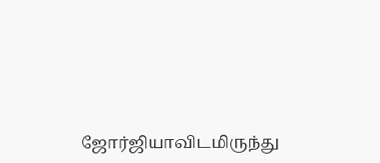ஜோர்ஜியாவிடமிருந்து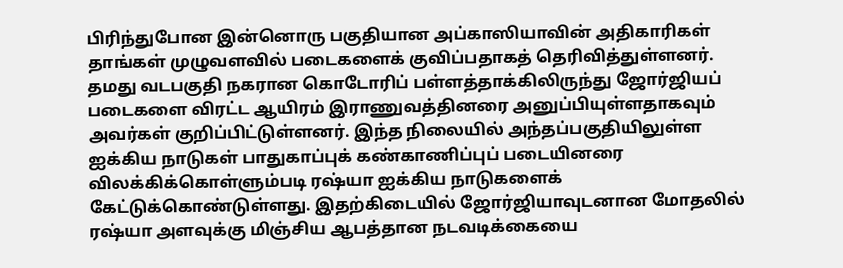பிரிந்துபோன இன்னொரு பகுதியான அப்காஸியாவின் அதிகாரிகள் தாங்கள் முழுவளவில் படைகளைக் குவிப்பதாகத் தெரிவித்துள்ளனர். தமது வடபகுதி நகரான கொடோரிப் பள்ளத்தாக்கிலிருந்து ஜோர்ஜியப் படைகளை விரட்ட ஆயிரம் இராணுவத்தினரை அனுப்பியுள்ளதாகவும் அவர்கள் குறிப்பிட்டுள்ளனர். இந்த நிலையில் அந்தப்பகுதியிலுள்ள ஐக்கிய நாடுகள் பாதுகாப்புக் கண்காணிப்புப் படையினரை விலக்கிக்கொள்ளும்படி ரஷ்யா ஐக்கிய நாடுகளைக் கேட்டுக்கொண்டுள்ளது. இதற்கிடையில் ஜோர்ஜியாவுடனான மோதலில் ரஷ்யா அளவுக்கு மிஞ்சிய ஆபத்தான நடவடிக்கையை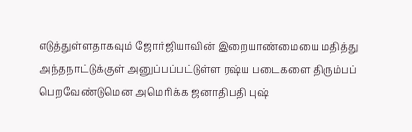எடுத்துள்ளதாகவும் ஜோர்ஜியாவின் இறையாண்மையை மதித்து அந்தநாட்டுக்குள் அனுப்பப்பட்டுள்ள ரஷ்ய படைகளை திரும்பப் பெறவேண்டுமென அமெரிக்க ஜனாதிபதி புஷ்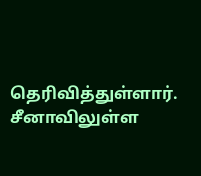தெரிவித்துள்ளார். சீனாவிலுள்ள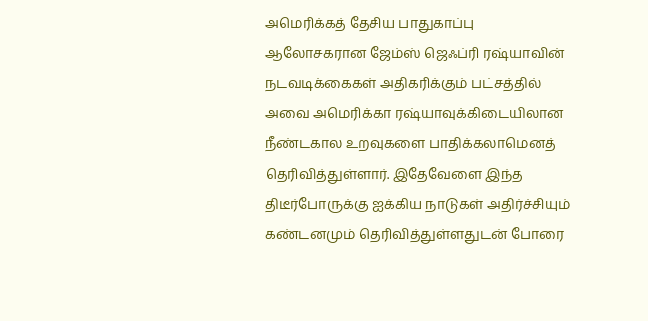அமெரிக்கத் தேசிய பாதுகாப்பு ஆலோசகரான ஜேம்ஸ் ஜெஃப்ரி ரஷ்யாவின் நடவடிக்கைகள் அதிகரிக்கும் பட்சத்தில் அவை அமெரிக்கா ரஷ்யாவுக்கிடையிலான நீண்டகால உறவுகளை பாதிக்கலாமெனத் தெரிவித்துள்ளார். இதேவேளை இந்த திடீர்போருக்கு ஐக்கிய நாடுகள் அதிர்ச்சியும் கண்டனமும் தெரிவித்துள்ளதுடன் போரை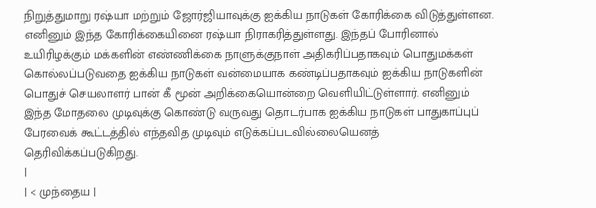நிறுத்துமாறு ரஷ்யா மற்றும் ஜோர்ஜியாவுக்கு ஐக்கிய நாடுகள் கோரிக்கை விடுத்துள்ளன. எனினும் இந்த கோரிக்கையினை ரஷ்யா நிராகரித்துள்ளது. இந்தப் போரினால் உயிரிழக்கும் மக்களின் எண்ணிக்கை நாளுக்குநாள் அதிகரிப்பதாகவும் பொதுமக்கள் கொல்லப்படுவதை ஐக்கிய நாடுகள் வன்மையாக கண்டிப்பதாகவும் ஐக்கிய நாடுகளின் பொதுச் செயலாளர் பான் கீ மூன் அறிக்கையொன்றை வெளியிட்டுள்ளார். எனினும் இந்த மோதலை முடிவுக்கு கொண்டு வருவது தொடர்பாக ஐக்கிய நாடுகள் பாதுகாப்புப் பேரவைக் கூட்டத்தில் எந்தவித முடிவும் எடுக்கப்படவில்லையெனத் தெரிவிக்கப்படுகிறது.
|
| < முந்தைய |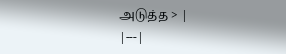அடுத்த > |
|---|